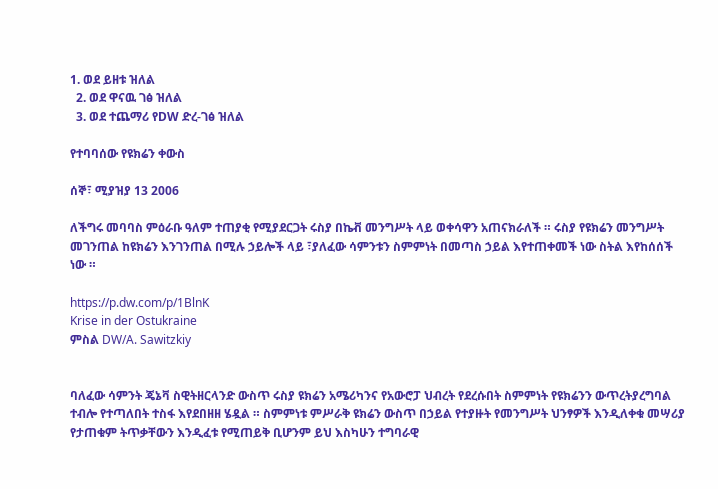1. ወደ ይዘቱ ዝለል
  2. ወደ ዋናዉ ገፅ ዝለል
  3. ወደ ተጨማሪ የDW ድረ-ገፅ ዝለል

የተባባሰው የዩክሬን ቀውስ

ሰኞ፣ ሚያዝያ 13 2006

ለችግሩ መባባስ ምዕራቡ ዓለም ተጠያቂ የሚያደርጋት ሩስያ በኬቭ መንግሥት ላይ ወቀሳዋን አጠናክራለች ። ሩስያ የዩክሬን መንግሥት መገንጠል ከዩክሬን እንገንጠል በሚሉ ኃይሎች ላይ ፣ያለፈው ሳምንቱን ስምምነት በመጣስ ኃይል እየተጠቀመች ነው ስትል እየከሰሰች ነው ።

https://p.dw.com/p/1BlnK
Krise in der Ostukraine
ምስል DW/A. Sawitzkiy


ባለፈው ሳምንት ጄኔቫ ስዊትዘርላንድ ውስጥ ሩስያ ዩክሬን አሜሪካንና የአውሮፓ ህብረት የደረሱበት ስምምነት የዩክሬንን ውጥረትያረግባል ተብሎ የተጣለበት ተስፋ እየደበዘዘ ሄዷል ። ስምምነቱ ምሥራቅ ዩክሬን ውስጥ በኃይል የተያዙት የመንግሥት ህንፃዎች እንዲለቀቁ መሣሪያ የታጠቁም ትጥቃቸውን እንዲፈቱ የሚጠይቅ ቢሆንም ይህ እስካሁን ተግባራዊ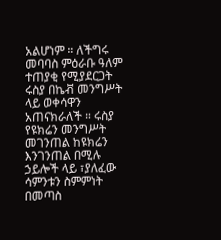አልሆነም ። ለችግሩ መባባስ ምዕራቡ ዓለም ተጠያቂ የሚያደርጋት ሩስያ በኬቭ መንግሥት ላይ ወቀሳዋን አጠናክራለች ። ሩስያ የዩክሬን መንግሥት መገንጠል ከዩክሬን እንገንጠል በሚሉ ኃይሎች ላይ ፣ያለፈው ሳምንቱን ስምምነት በመጣስ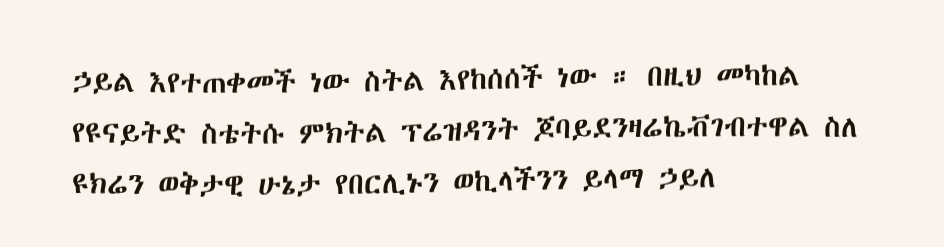ኃይል እየተጠቀመች ነው ስትል እየከሰሰች ነው ። በዚህ መካከል የዩናይትድ ስቴትሱ ምክትል ፕሬዝዳንት ጆባይደንዛሬኬቭገብተዋል ስለ ዩክሬን ወቅታዊ ሁኔታ የበርሊኑን ወኪላችንን ይላማ ኃይለ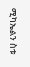ሚካኤልን ስቱ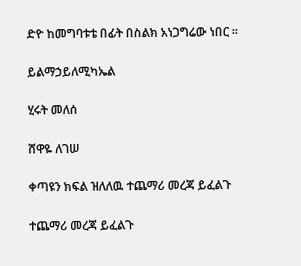ድዮ ከመግባቱቴ በፊት በስልክ አነጋግሬው ነበር ።

ይልማኃይለሚካኤል

ሂሩት መለሰ

ሸዋዬ ለገሠ

ቀጣዩን ክፍል ዝለለዉ ተጨማሪ መረጃ ይፈልጉ

ተጨማሪ መረጃ ይፈልጉ